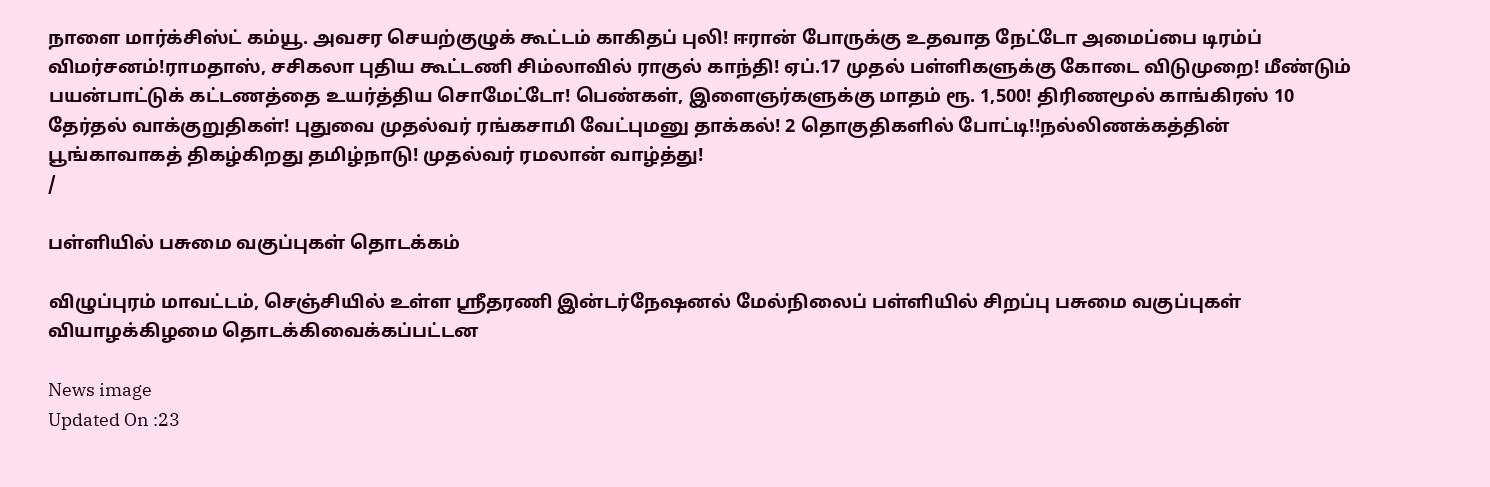நாளை மார்க்சிஸ்ட் கம்யூ. அவசர செயற்குழுக் கூட்டம் காகிதப் புலி! ஈரான் போருக்கு உதவாத நேட்டோ அமைப்பை டிரம்ப் விமர்சனம்!ராமதாஸ், சசிகலா புதிய கூட்டணி சிம்லாவில் ராகுல் காந்தி! ஏப்.17 முதல் பள்ளிகளுக்கு கோடை விடுமுறை! மீண்டும் பயன்பாட்டுக் கட்டணத்தை உயர்த்திய சொமேட்டோ! பெண்கள், இளைஞர்களுக்கு மாதம் ரூ. 1,500! திரிணமூல் காங்கிரஸ் 10 தேர்தல் வாக்குறுதிகள்! புதுவை முதல்வர் ரங்கசாமி வேட்புமனு தாக்கல்! 2 தொகுதிகளில் போட்டி!!நல்லிணக்கத்தின் பூங்காவாகத் திகழ்கிறது தமிழ்நாடு! முதல்வர் ரமலான் வாழ்த்து!
/

பள்ளியில் பசுமை வகுப்புகள் தொடக்கம்

விழுப்புரம் மாவட்டம், செஞ்சியில் உள்ள ஸ்ரீதரணி இன்டர்நேஷனல் மேல்நிலைப் பள்ளியில் சிறப்பு பசுமை வகுப்புகள் வியாழக்கிழமை தொடக்கிவைக்கப்பட்டன

News image
Updated On :23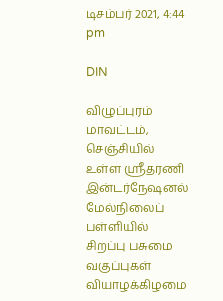டிசம்பர் 2021, 4:44 pm

DIN

விழுப்புரம் மாவட்டம், செஞ்சியில் உள்ள ஸ்ரீதரணி இன்டர்நேஷனல் மேல்நிலைப் பள்ளியில் சிறப்பு பசுமை வகுப்புகள் வியாழக்கிழமை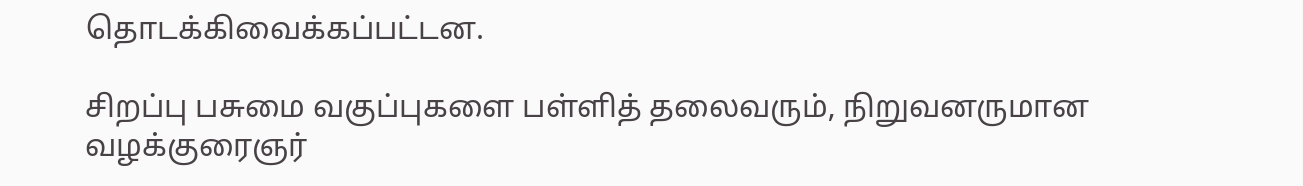தொடக்கிவைக்கப்பட்டன.

சிறப்பு பசுமை வகுப்புகளை பள்ளித் தலைவரும், நிறுவனருமான வழக்குரைஞர்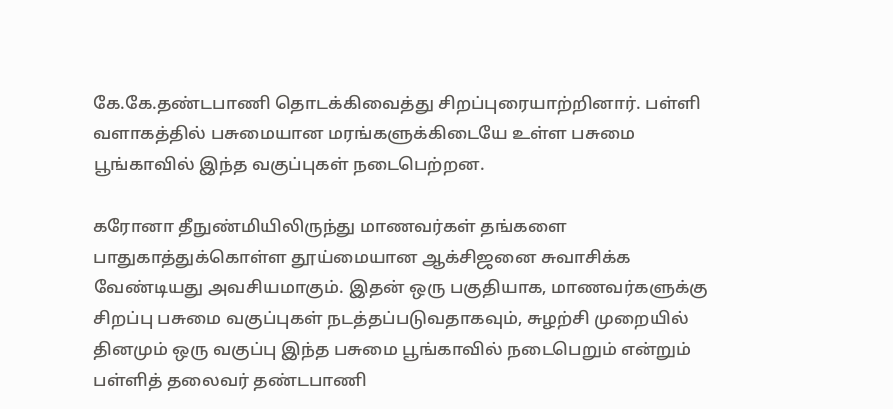கே.கே.தண்டபாணி தொடக்கிவைத்து சிறப்புரையாற்றினார். பள்ளி வளாகத்தில் பசுமையான மரங்களுக்கிடையே உள்ள பசுமை பூங்காவில் இந்த வகுப்புகள் நடைபெற்றன.

கரோனா தீநுண்மியிலிருந்து மாணவர்கள் தங்களை பாதுகாத்துக்கொள்ள தூய்மையான ஆக்சிஜனை சுவாசிக்க வேண்டியது அவசியமாகும். இதன் ஒரு பகுதியாக, மாணவர்களுக்கு சிறப்பு பசுமை வகுப்புகள் நடத்தப்படுவதாகவும், சுழற்சி முறையில் தினமும் ஒரு வகுப்பு இந்த பசுமை பூங்காவில் நடைபெறும் என்றும் பள்ளித் தலைவர் தண்டபாணி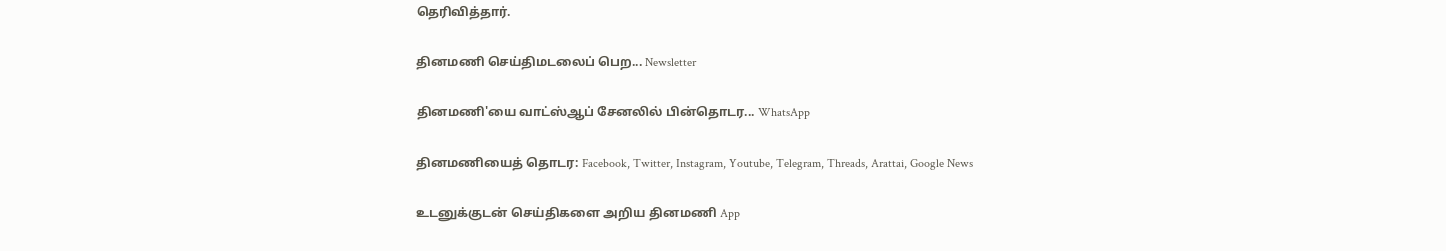தெரிவித்தார்.

தினமணி செய்திமடலைப் பெற... Newsletter

தினமணி'யை வாட்ஸ்ஆப் சேனலில் பின்தொடர... WhatsApp

தினமணியைத் தொடர: Facebook, Twitter, Instagram, Youtube, Telegram, Threads, Arattai, Google News

உடனுக்குடன் செய்திகளை அறிய தினமணி App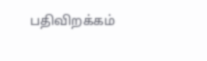பதிவிறக்கம்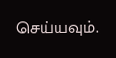செய்யவும்.